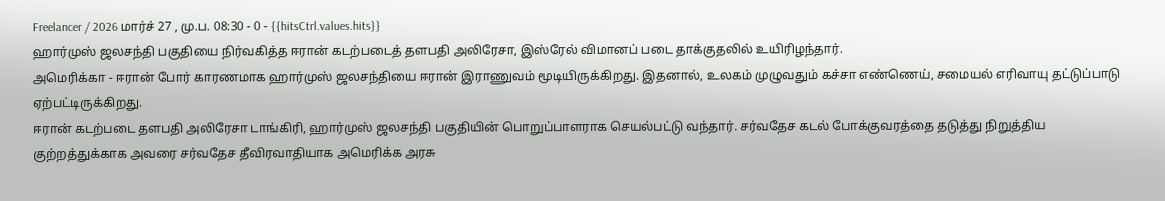Freelancer / 2026 மார்ச் 27 , மு.ப. 08:30 - 0 - {{hitsCtrl.values.hits}}
ஹார்முஸ் ஜலசந்தி பகுதியை நிர்வகித்த ஈரான் கடற்படைத் தளபதி அலிரேசா, இஸ்ரேல் விமானப் படை தாக்குதலில் உயிரிழந்தார்.
அமெரிக்கா - ஈரான் போர் காரணமாக ஹார்முஸ் ஜலசந்தியை ஈரான் இராணுவம் மூடியிருக்கிறது. இதனால், உலகம் முழுவதும் கச்சா எண்ணெய், சமையல் எரிவாயு தட்டுப்பாடு ஏற்பட்டிருக்கிறது.
ஈரான் கடற்படை தளபதி அலிரேசா டாங்கிரி, ஹார்முஸ் ஜலசந்தி பகுதியின் பொறுப்பாளராக செயல்பட்டு வந்தார். சர்வதேச கடல் போக்குவரத்தை தடுத்து நிறுத்திய குற்றத்துக்காக அவரை சர்வதேச தீவிரவாதியாக அமெரிக்க அரசு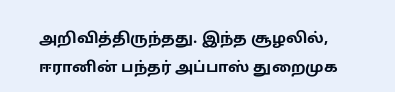அறிவித்திருந்தது. இந்த சூழலில், ஈரானின் பந்தர் அப்பாஸ் துறைமுக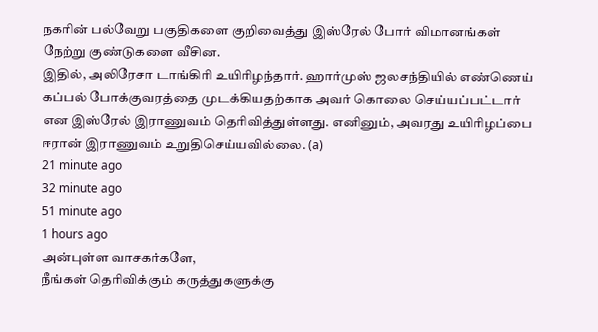நகரின் பல்வேறு பகுதிகளை குறிவைத்து இஸ்ரேல் போர் விமானங்கள் நேற்று குண்டுகளை வீசின.
இதில், அலிரேசா டாங்கிரி உயிரிழந்தார். ஹார்முஸ் ஜலசந்தியில் எண்ணெய் கப்பல் போக்குவரத்தை முடக்கியதற்காக அவர் கொலை செய்யப்பட்டார் என இஸ்ரேல் இராணுவம் தெரிவித்துள்ளது. எனினும், அவரது உயிரிழப்பை ஈரான் இராணுவம் உறுதிசெய்யவில்லை. (a)
21 minute ago
32 minute ago
51 minute ago
1 hours ago
அன்புள்ள வாசகர்களே,
நீங்கள் தெரிவிக்கும் கருத்துகளுக்கு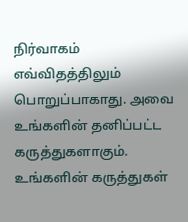நிர்வாகம் எவ்விதத்திலும் பொறுப்பாகாது. அவை உங்களின் தனிப்பட்ட கருத்துகளாகும். உங்களின் கருத்துகள்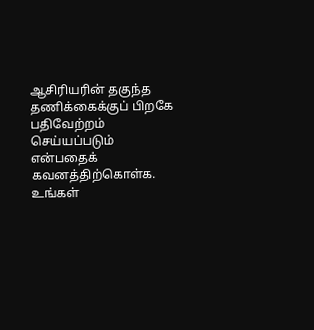ஆசிரியரின் தகுந்த தணிக்கைக்குப் பிறகே பதிவேற்றம் செய்யப்படும் என்பதைக் கவனத்திற்கொள்க. உங்கள்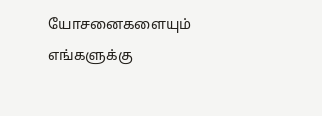யோசனைகளையும் எங்களுக்கு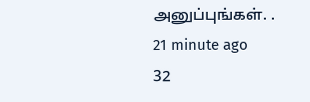அனுப்புங்கள். .
21 minute ago
32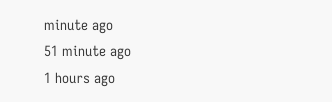minute ago
51 minute ago
1 hours ago